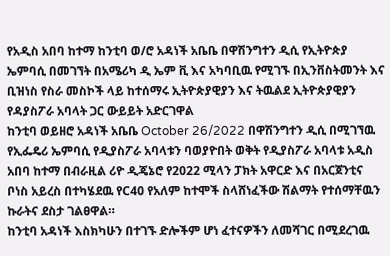የአዲስ አበባ ከተማ ከንቲባ ወ/ሮ አዳነች አቤቤ በዋሽንግተን ዲሲ የኢትዮጵያ ኤምባሲ በመገኘት በአሜሪካ ዲ ኤም ቪ እና አካባቢዉ የሚገኙ በኢንቨስትመንት እና ቢዝነስ የስራ መስኮች ላይ ከተሰማሩ ኢትዮጵያዊያን እና ትዉልደ ኢትዮጵያዊያን የዳያስፖራ አባላት ጋር ውይይት አድርገዋል
ከንቲባ ወይዘሮ አዳነች አቤቤ October 26/2022 በዋሽንግተን ዲሲ በሚገኘዉ የኢፌዴሪ ኤምባሲ የዲያስፖራ አባላቱን ባወያዮበት ወቅት የዲያስፖራ አባላቱ አዲስ አበባ ከተማ በብራዚል ሪዮ ዲጄኔሮ የ2022 ሚላን ፓክት አዋርድ እና በአርጀንቲና ቦነስ አይረስ በተካሄደዉ የC40 የአለም ከተሞች ስላሸነፈችው ሽልማት የተሰማቸዉን ኩራትና ደስታ ገልፀዋል።
ከንቲባ አዳነች እስክካሁን በተገኙ ድሎችም ሆነ ፈተናዎችን ለመሻገር በሚደረገዉ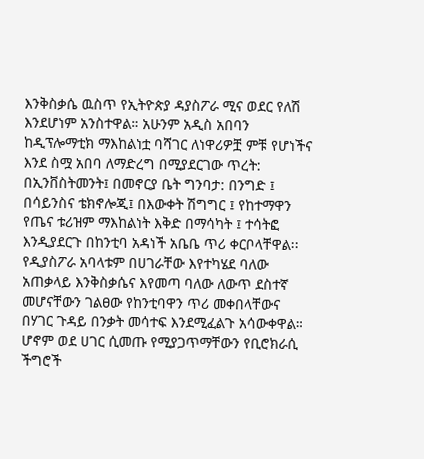እንቅስቃሴ ዉስጥ የኢትዮጵያ ዳያስፖራ ሚና ወደር የለሽ እንደሆነም አንስተዋል። አሁንም አዲስ አበባን ከዲፕሎማቲክ ማእከልነቷ ባሻገር ለነዋሪዎቿ ምቹ የሆነችና እንደ ስሟ አበባ ለማድረግ በሚያደርገው ጥረት: በኢንቨስትመንት፤ በመኖርያ ቤት ግንባታ: በንግድ ፤ በሳይንስና ቴክኖሎጂ፤ በእውቀት ሽግግር ፤ የከተማዋን የጤና ቱሪዝም ማእከልነት እቅድ በማሳካት ፤ ተሳትፎ እንዲያደርጉ በከንቲባ አዳነች አቤቤ ጥሪ ቀርቦላቸዋል፡፡
የዲያስፖራ አባላቱም በሀገራቸው እየተካሄደ ባለው አጠቃላይ እንቅስቃሴና እየመጣ ባለው ለውጥ ደስተኛ መሆናቸውን ገልፀው የከንቲባዋን ጥሪ መቀበላቸውና በሃገር ጉዳይ በንቃት መሳተፍ እንደሚፈልጉ አሳውቀዋል። ሆኖም ወደ ሀገር ሲመጡ የሚያጋጥማቸውን የቢሮክራሲ ችግሮች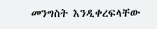መንግስት እንዲቀረፍላቸው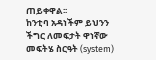ጠይቀዋል፡፡
ከንቲባ አዳነችም ይህንን ችግር ለመፍታት ዋነኛው መፍትሄ ስርዓት (system)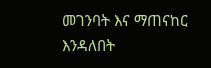መገንባት እና ማጠናከር እንዳለበት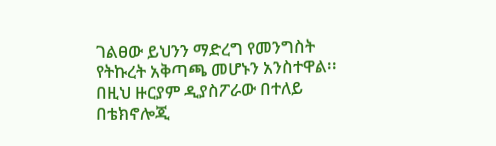ገልፀው ይህንን ማድረግ የመንግስት የትኩረት አቅጣጫ መሆኑን አንስተዋል፡፡
በዚህ ዙርያም ዲያስፖራው በተለይ በቴክኖሎጂ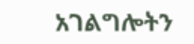አገልግሎትን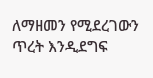ለማዘመን የሚደረገውን ጥረት እንዲደግፍ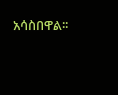አሳስበዋል፡፡